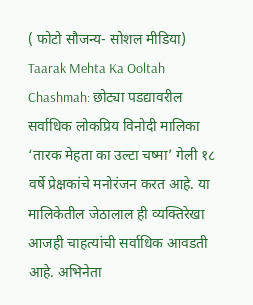( फोटो सौजन्य- सोशल मीडिया)
Taarak Mehta Ka Ooltah Chashmah: छोट्या पडद्यावरील सर्वाधिक लोकप्रिय विनोदी मालिका ‘तारक मेहता का उल्टा चष्मा’ गेली १८ वर्षे प्रेक्षकांचे मनोरंजन करत आहे. या मालिकेतील जेठालाल ही व्यक्तिरेखा आजही चाहत्यांची सर्वाधिक आवडती आहे. अभिनेता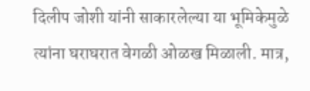दिलीप जोशी यांनी साकारलेल्या या भूमिकेमुळे त्यांना घराघरात वेगळी ओळख मिळाली. मात्र,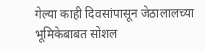गेल्या काही दिवसांपासून जेठालालच्या भूमिकेबाबत सोशल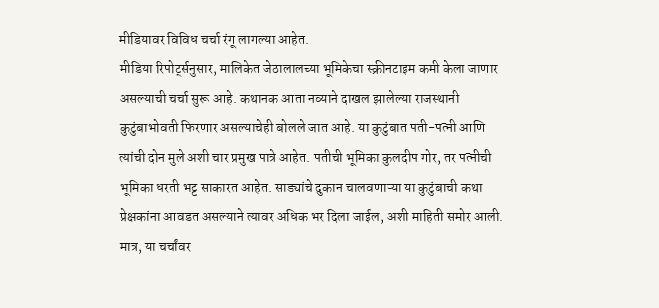मीडियावर विविध चर्चा रंगू लागल्या आहेत.
मीडिया रिपोर्ट्सनुसार, मालिकेत जेठालालच्या भूमिकेचा स्क्रीनटाइम कमी केला जाणार असल्याची चर्चा सुरू आहे. कथानक आता नव्याने दाखल झालेल्या राजस्थानी कुटुंबाभोवती फिरणार असल्याचेही बोलले जात आहे. या कुटुंबात पती-पत्नी आणि त्यांची दोन मुले अशी चार प्रमुख पात्रे आहेत. पतीची भूमिका कुलदीप गोर, तर पत्नीची भूमिका धरती भट्ट साकारत आहेत. साड्यांचे दुकान चालवणाऱ्या या कुटुंबाची कथा प्रेक्षकांना आवडत असल्याने त्यावर अधिक भर दिला जाईल, अशी माहिती समोर आली.
मात्र, या चर्चांवर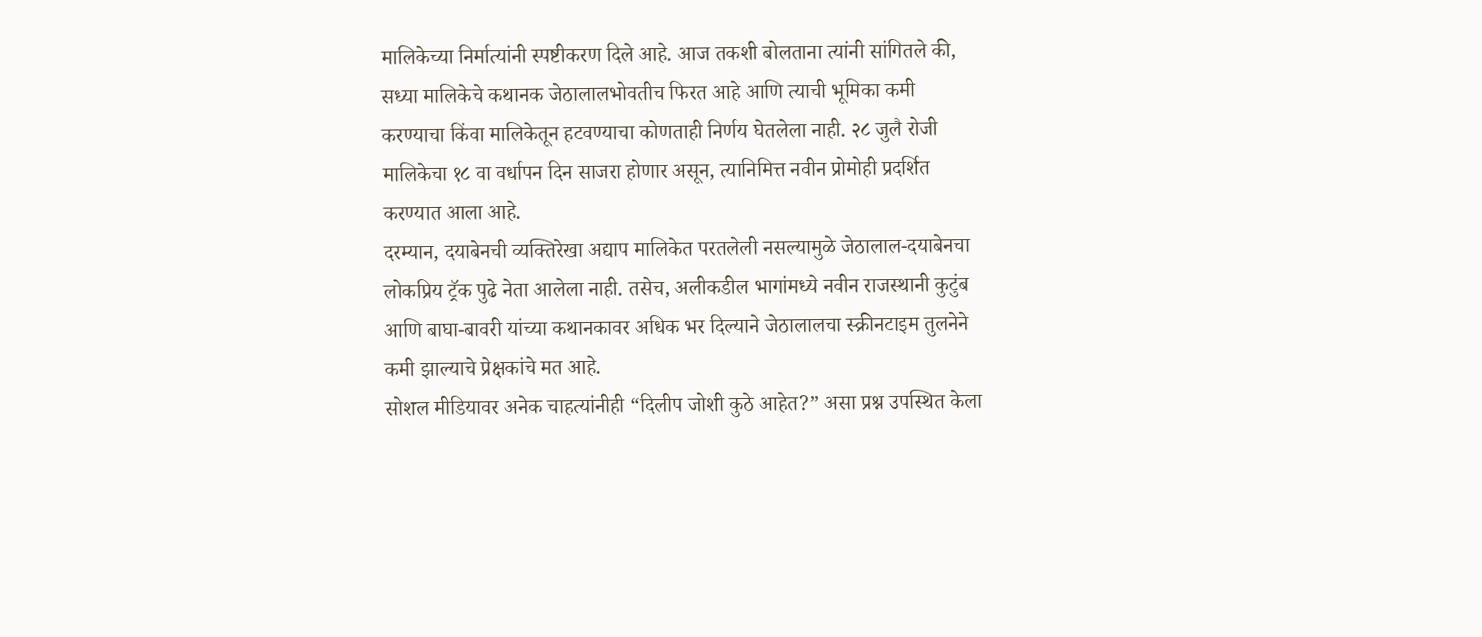मालिकेच्या निर्मात्यांनी स्पष्टीकरण दिले आहे. आज तकशी बोलताना त्यांनी सांगितले की, सध्या मालिकेचे कथानक जेठालालभोवतीच फिरत आहे आणि त्याची भूमिका कमी करण्याचा किंवा मालिकेतून हटवण्याचा कोणताही निर्णय घेतलेला नाही. २८ जुलै रोजी मालिकेचा १८ वा वर्धापन दिन साजरा होणार असून, त्यानिमित्त नवीन प्रोमोही प्रदर्शित करण्यात आला आहे.
दरम्यान, दयाबेनची व्यक्तिरेखा अद्याप मालिकेत परतलेली नसल्यामुळे जेठालाल-दयाबेनचा लोकप्रिय ट्रॅक पुढे नेता आलेला नाही. तसेच, अलीकडील भागांमध्ये नवीन राजस्थानी कुटुंब आणि बाघा-बावरी यांच्या कथानकावर अधिक भर दिल्याने जेठालालचा स्क्रीनटाइम तुलनेने कमी झाल्याचे प्रेक्षकांचे मत आहे.
सोशल मीडियावर अनेक चाहत्यांनीही “दिलीप जोशी कुठे आहेत?” असा प्रश्न उपस्थित केला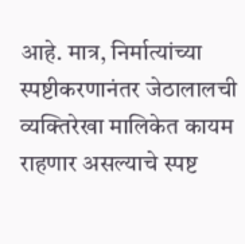आहे. मात्र, निर्मात्यांच्या स्पष्टीकरणानंतर जेठालालची व्यक्तिरेखा मालिकेत कायम राहणार असल्याचे स्पष्ट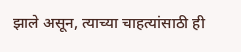झाले असून, त्याच्या चाहत्यांसाठी ही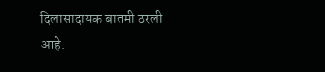दिलासादायक बातमी ठरली आहे.